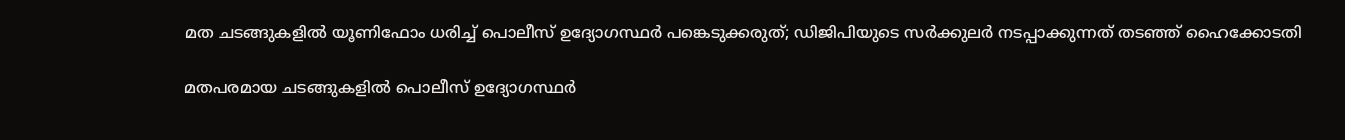മത ചടങ്ങുകളിൽ യൂണിഫോം ധരിച്ച് പൊലീസ് ഉദ്യോഗസ്ഥർ പങ്കെടുക്കരുത്; ഡിജിപിയുടെ സർക്കുലർ നടപ്പാക്കുന്നത് തടഞ്ഞ് ഹൈക്കോടതി

മതപരമായ ചടങ്ങുകളിൽ പൊലീസ് ഉദ്യോഗസ്ഥർ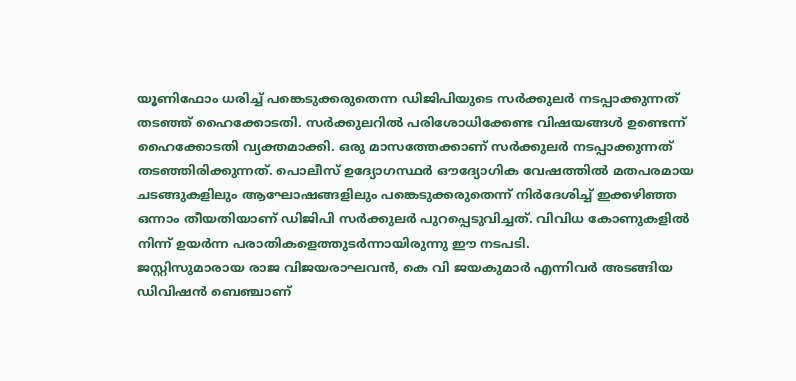യൂണിഫോം ധരിച്ച് പങ്കെടുക്കരുതെന്ന ഡിജിപിയുടെ സർക്കുലർ നടപ്പാക്കുന്നത് തടഞ്ഞ് ഹൈക്കോടതി. സർക്കുലറിൽ പരിശോധിക്കേണ്ട വിഷയങ്ങൾ ഉണ്ടെന്ന് ഹൈക്കോടതി വ്യക്തമാക്കി. ഒരു മാസത്തേക്കാണ് സർക്കുലർ നടപ്പാക്കുന്നത് തടഞ്ഞിരിക്കുന്നത്. പൊലീസ് ഉദ്യോഗസ്ഥർ ഔദ്യോഗിക വേഷത്തിൽ മതപരമായ ചടങ്ങുകളിലും ആഘോഷങ്ങളിലും പങ്കെടുക്കരുതെന്ന് നിർദേശിച്ച് ഇക്കഴിഞ്ഞ ഒന്നാം തീയതിയാണ് ഡിജിപി സർക്കുലർ പുറപ്പെടുവിച്ചത്. വിവിധ കോണുകളിൽ നിന്ന് ഉയർന്ന പരാതികളെത്തുടർന്നായിരുന്നു ഈ നടപടി.
ജസ്റ്റിസുമാരായ രാജ വിജയരാഘവൻ, കെ വി ജയകുമാർ എന്നിവർ അടങ്ങിയ ഡിവിഷൻ ബെഞ്ചാണ്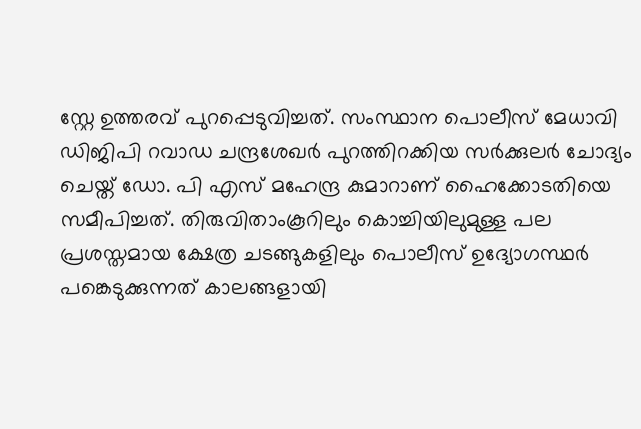സ്റ്റേ ഉത്തരവ് പുറപ്പെടുവിച്ചത്. സംസ്ഥാന പൊലീസ് മേധാവി ഡിജിപി റവാഡ ചന്ദ്രശേഖർ പുറത്തിറക്കിയ സർക്കുലർ ചോദ്യം ചെയ്ത് ഡോ. പി എസ് മഹേന്ദ്ര കുമാറാണ് ഹൈക്കോടതിയെ സമീപിച്ചത്. തിരുവിതാംകൂറിലും കൊച്ചിയിലുമുള്ള പല പ്രശസ്തമായ ക്ഷേത്ര ചടങ്ങുകളിലും പൊലീസ് ഉദ്യോഗസ്ഥർ പങ്കെടുക്കുന്നത് കാലങ്ങളായി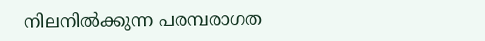നിലനിൽക്കുന്ന പരമ്പരാഗത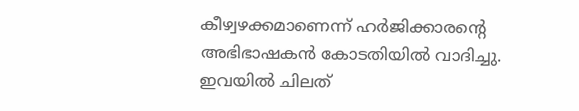കീഴ്വഴക്കമാണെന്ന് ഹർജിക്കാരന്റെ അഭിഭാഷകൻ കോടതിയിൽ വാദിച്ചു. ഇവയിൽ ചിലത്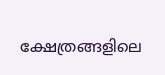ക്ഷേത്രങ്ങളിലെ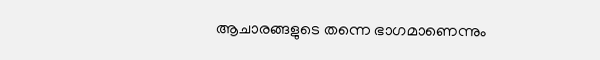ആചാരങ്ങളുടെ തന്നെ ഭാഗമാണെന്നും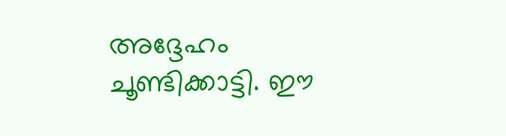അദ്ദേഹം ചൂണ്ടിക്കാട്ടി. ഈ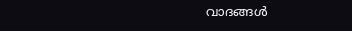വാദങ്ങൾ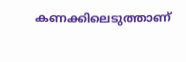കണക്കിലെടുത്താണ്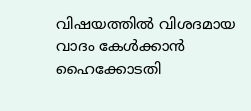വിഷയത്തിൽ വിശദമായ വാദം കേൾക്കാൻ ഹൈക്കോടതി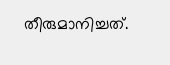തീരുമാനിച്ചത്.